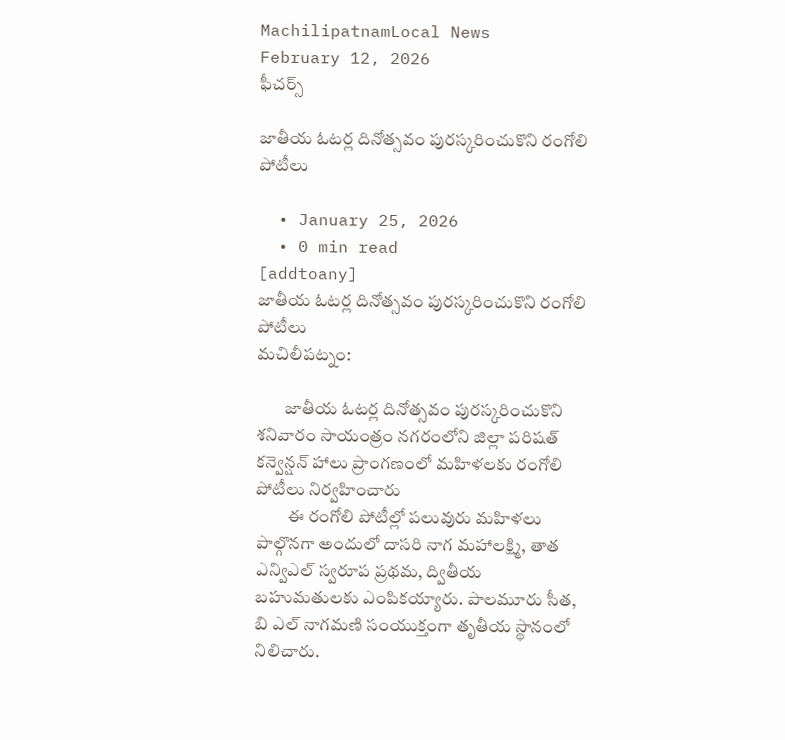MachilipatnamLocal News
February 12, 2026
ఫీచర్స్

జాతీయ ఓటర్ల దినోత్సవం పురస్కరించుకొని రంగోలి పోటీలు

  • January 25, 2026
  • 0 min read
[addtoany]
జాతీయ ఓటర్ల దినోత్సవం పురస్కరించుకొని రంగోలి పోటీలు
మచిలీపట్నం:

        జాతీయ ఓటర్ల దినోత్సవం పురస్కరించుకొని శనివారం సాయంత్రం నగరంలోని జిల్లా పరిషత్ కన్వెన్షన్ హాలు ప్రాంగణంలో మహిళలకు రంగోలి పోటీలు నిర్వహించారు
         ఈ రంగోలి పోటీల్లో పలువురు మహిళలు పాల్గొనగా అందులో దాసరి నాగ మహాలక్ష్మి, తాత ఎన్విఎల్ స్వరూప ప్రథమ, ద్వితీయ బహుమతులకు ఎంపికయ్యారు. పాలమూరు సీత, బి ఎల్ నాగమణి సంయుక్తంగా తృతీయ స్థానంలో నిలిచారు.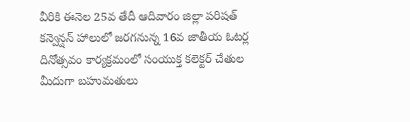వీరికి ఈనెల 25వ తేదీ ఆదివారం జిల్లా పరిషత్ కన్వెన్షన్ హాలులో జరగనున్న 16వ జాతీయ ఓటర్ల దినోత్సవం కార్యక్రమంలో సంయుక్త కలెక్టర్ చేతుల మీదుగా బహుమతులు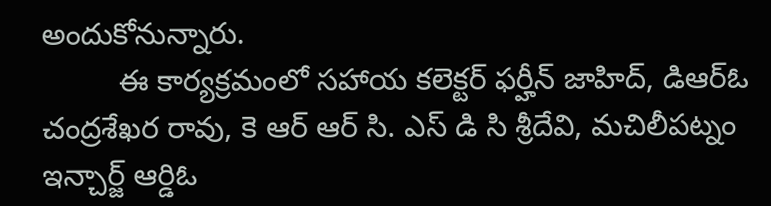అందుకోనున్నారు.
         ఈ కార్యక్రమంలో సహాయ కలెక్టర్ ఫర్హీన్ జాహిద్, డిఆర్ఓ చంద్రశేఖర రావు, కె ఆర్ ఆర్ సి. ఎస్ డి సి శ్రీదేవి, మచిలీపట్నం ఇన్చార్జ్ ఆర్డిఓ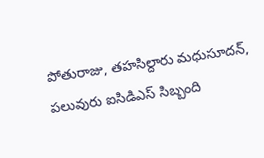పోతురాజు, తహసిల్దారు మధుసూదన్, పలువురు ఐసిడిఎస్ సిబ్బంది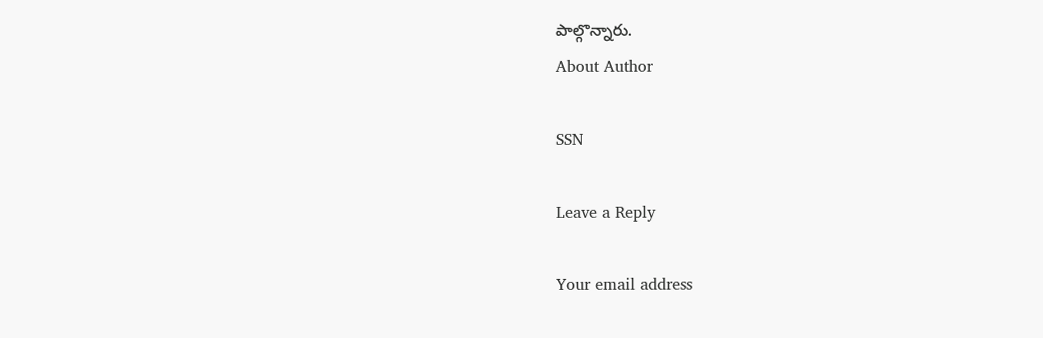పాల్గొన్నారు.
About Author

SSN

Leave a Reply

Your email address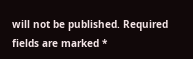will not be published. Required fields are marked *